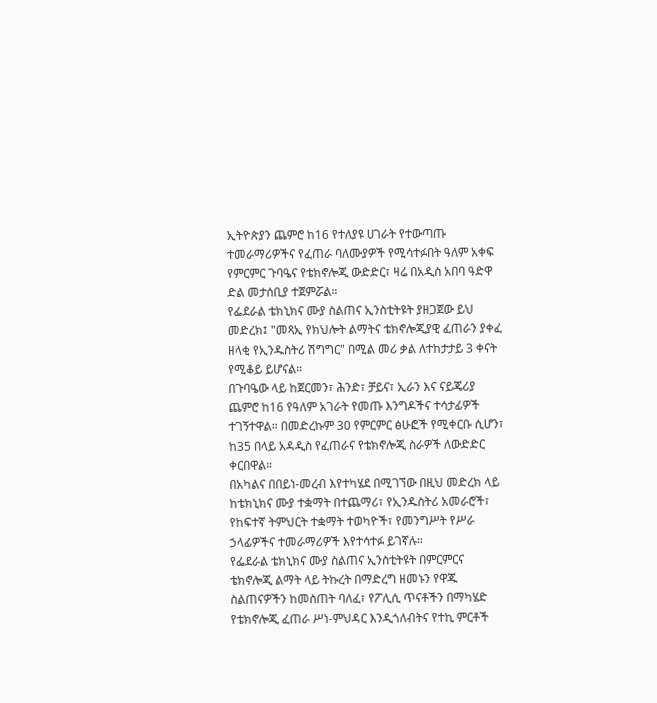ኢትዮጵያን ጨምሮ ከ16 የተለያዩ ሀገራት የተውጣጡ ተመራማሪዎችና የፈጠራ ባለሙያዎች የሚሳተፉበት ዓለም አቀፍ የምርምር ጉባዔና የቴክኖሎጂ ውድድር፣ ዛሬ በአዲስ አበባ ዓድዋ ድል መታሰቢያ ተጀምሯል።
የፌደራል ቴክኒክና ሙያ ስልጠና ኢንስቲትዩት ያዘጋጀው ይህ መድረክ፤ "መጻኢ የክህሎት ልማትና ቴክኖሎጂያዊ ፈጠራን ያቀፈ ዘላቂ የኢንዱስትሪ ሽግግር" በሚል መሪ ቃል ለተከታታይ 3 ቀናት የሚቆይ ይሆናል።
በጉባዔው ላይ ከጀርመን፣ ሕንድ፣ ቻይና፣ ኢራን እና ናይጄሪያ ጨምሮ ከ16 የዓለም አገራት የመጡ እንግዶችና ተሳታፊዎች ተገኝተዋል። በመድረኩም 30 የምርምር ፅሁፎች የሚቀርቡ ሲሆን፣ ከ35 በላይ አዳዲስ የፈጠራና የቴክኖሎጂ ስራዎች ለውድድር ቀርበዋል።
በአካልና በበይነ-መረብ እየተካሄደ በሚገኘው በዚህ መድረክ ላይ ከቴክኒክና ሙያ ተቋማት በተጨማሪ፣ የኢንዱስትሪ አመራሮች፣ የከፍተኛ ትምህርት ተቋማት ተወካዮች፣ የመንግሥት የሥራ ኃላፊዎችና ተመራማሪዎች እየተሳተፉ ይገኛሉ።
የፌደራል ቴክኒክና ሙያ ስልጠና ኢንስቲትዩት በምርምርና ቴክኖሎጂ ልማት ላይ ትኩረት በማድረግ ዘመኑን የዋጁ ስልጠናዎችን ከመስጠት ባለፈ፣ የፖሊሲ ጥናቶችን በማካሄድ የቴክኖሎጂ ፈጠራ ሥነ-ምህዳር እንዲጎለብትና የተኪ ምርቶች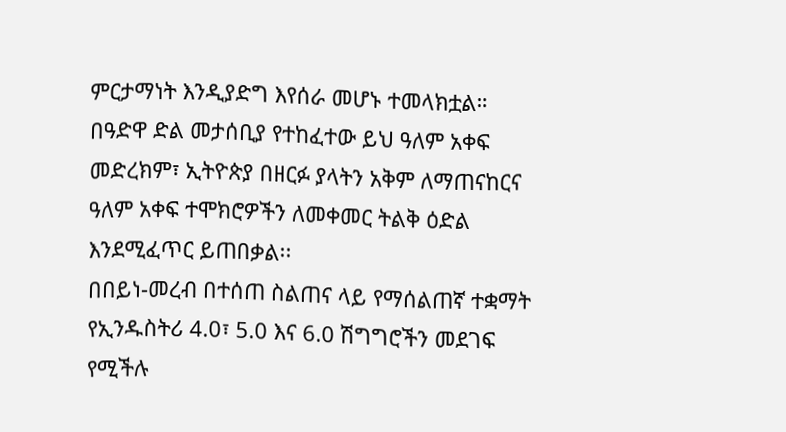ምርታማነት እንዲያድግ እየሰራ መሆኑ ተመላክቷል።
በዓድዋ ድል መታሰቢያ የተከፈተው ይህ ዓለም አቀፍ መድረክም፣ ኢትዮጵያ በዘርፉ ያላትን አቅም ለማጠናከርና ዓለም አቀፍ ተሞክሮዎችን ለመቀመር ትልቅ ዕድል እንደሚፈጥር ይጠበቃል፡፡
በበይነ-መረብ በተሰጠ ስልጠና ላይ የማሰልጠኛ ተቋማት የኢንዱስትሪ 4.0፣ 5.0 እና 6.0 ሽግግሮችን መደገፍ የሚችሉ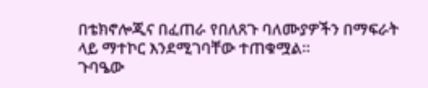በቴክኖሎጂና በፈጠራ የበለጸጉ ባለሙያዎችን በማፍራት ላይ ማተኮር እንደሚገባቸው ተጠቁሟል፡፡
ጉባዔው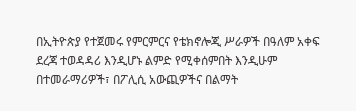በኢትዮጵያ የተጀመሩ የምርምርና የቴክኖሎጂ ሥራዎች በዓለም አቀፍ ደረጃ ተወዳዳሪ እንዲሆኑ ልምድ የሚቀሰምበት እንዲሁም በተመራማሪዎች፣ በፖሊሲ አውጪዎችና በልማት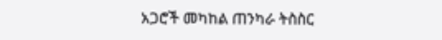አጋሮች መካከል ጠንካራ ትስስር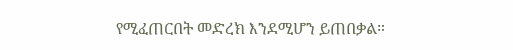የሚፈጠርበት መድረክ እንደሚሆን ይጠበቃል።